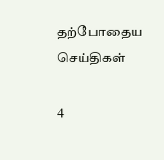தற்போதைய செய்திகள்

4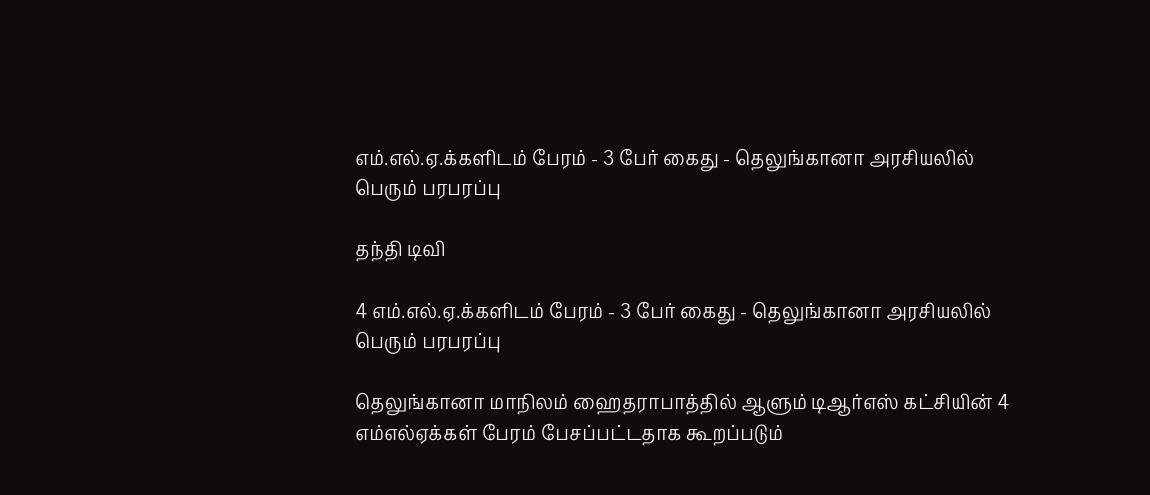எம்.எல்.ஏ.க்களிடம் பேரம் - 3 பேர் கைது - தெலுங்கானா அரசியலில் பெரும் பரபரப்பு

தந்தி டிவி

4 எம்.எல்.ஏ.க்களிடம் பேரம் - 3 பேர் கைது - தெலுங்கானா அரசியலில் பெரும் பரபரப்பு

தெலுங்கானா மாநிலம் ஹைதராபாத்தில் ஆளும் டிஆர்எஸ் கட்சியின் 4 எம்எல்ஏக்கள் பேரம் பேசப்பட்டதாக கூறப்படும்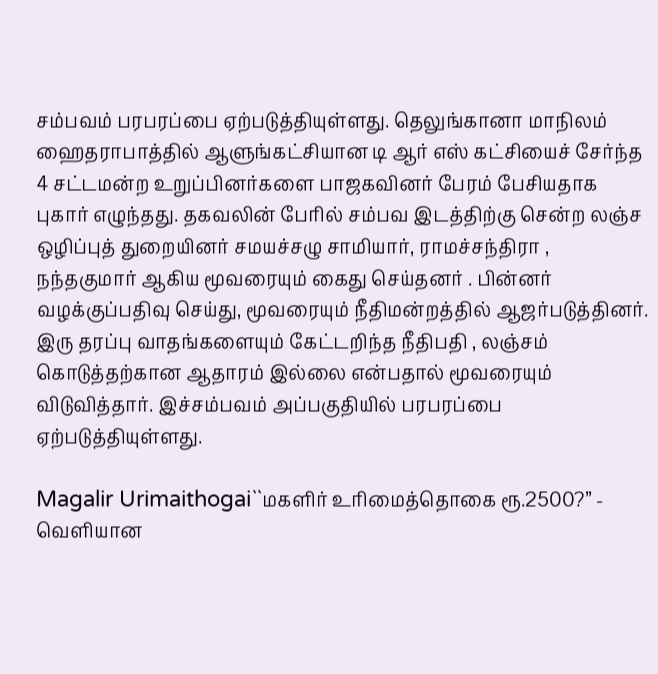சம்பவம் பரபரப்பை ஏற்படுத்தியுள்ளது. தெலுங்கானா மாநிலம் ஹைதராபாத்தில் ஆளுங்கட்சியான டி ஆர் எஸ் கட்சியைச் சேர்ந்த 4 சட்டமன்ற உறுப்பினர்களை பாஜகவினர் பேரம் பேசியதாக புகார் எழுந்தது. தகவலின் பேரில் சம்பவ இடத்திற்கு சென்ற லஞ்ச ஒழிப்புத் துறையினர் சமயச்சழு சாமியார், ராமச்சந்திரா , நந்தகுமார் ஆகிய மூவரையும் கைது செய்தனர் . பின்னர் வழக்குப்பதிவு செய்து, மூவரையும் நீதிமன்றத்தில் ஆஜர்படுத்தினர். இரு தரப்பு வாதங்களையும் கேட்டறிந்த நீதிபதி , லஞ்சம் கொடுத்தற்கான ஆதாரம் இல்லை என்பதால் மூவரையும் விடுவித்தார். இச்சம்பவம் அப்பகுதியில் பரபரப்பை ஏற்படுத்தியுள்ளது.

Magalir Urimaithogai``மகளிர் உரிமைத்தொகை ரூ.2500?’’ - வெளியான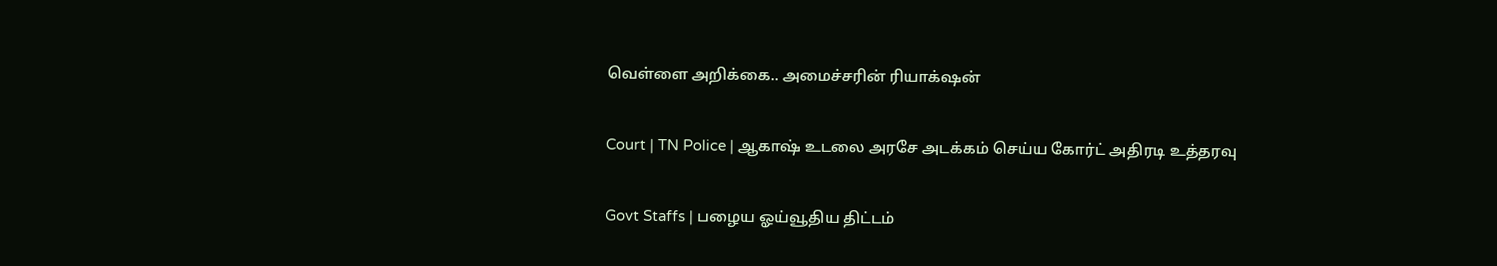வெள்ளை அறிக்கை.. அமைச்சரின் ரியாக்‌ஷன்

Court | TN Police | ஆகாஷ் உடலை அரசே அடக்கம் செய்ய கோர்ட் அதிரடி உத்தரவு

Govt Staffs | பழைய ஓய்வூதிய திட்டம்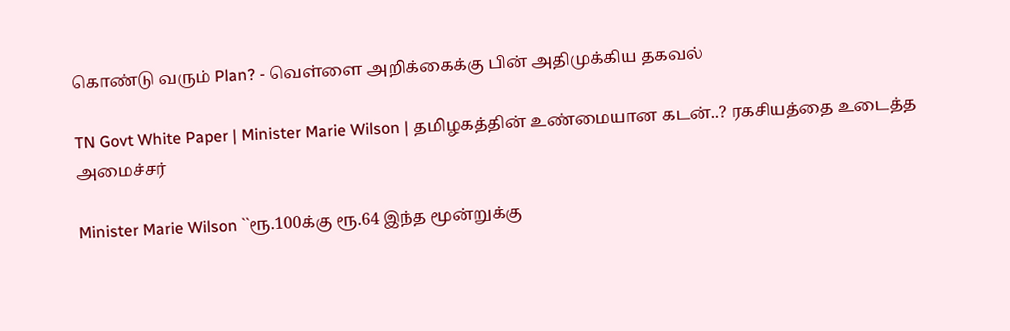கொண்டு வரும் Plan? - வெள்ளை அறிக்கைக்கு பின் அதிமுக்கிய தகவல்

TN Govt White Paper | Minister Marie Wilson | தமிழகத்தின் உண்மையான கடன்..? ரகசியத்தை உடைத்த அமைச்சர்

Minister Marie Wilson ``ரூ.100க்கு ரூ.64 இந்த மூன்றுக்கு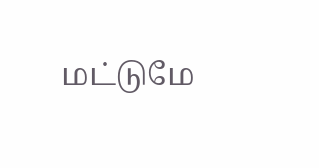மட்டுமே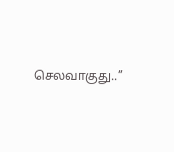செலவாகுது..’’